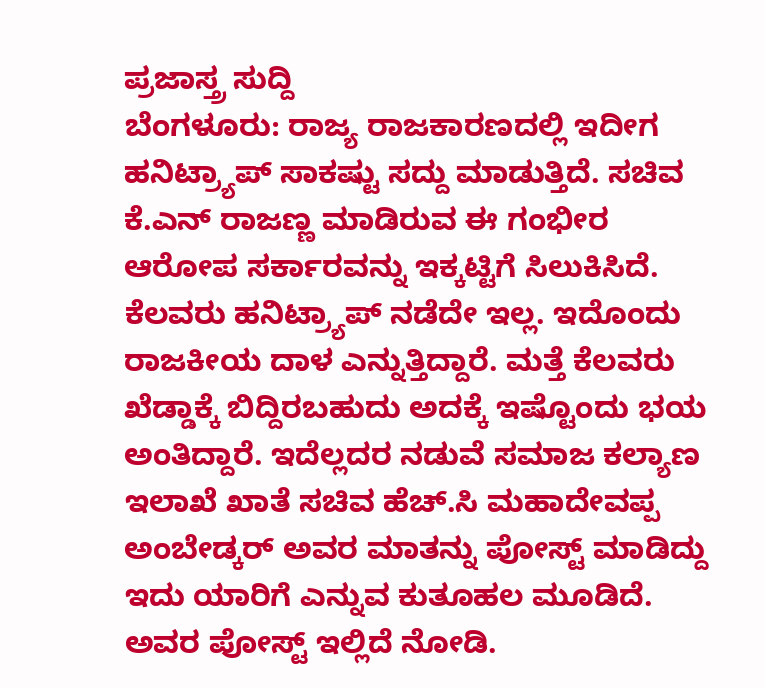ಪ್ರಜಾಸ್ತ್ರ ಸುದ್ದಿ
ಬೆಂಗಳೂರು: ರಾಜ್ಯ ರಾಜಕಾರಣದಲ್ಲಿ ಇದೀಗ ಹನಿಟ್ರ್ಯಾಪ್ ಸಾಕಷ್ಟು ಸದ್ದು ಮಾಡುತ್ತಿದೆ. ಸಚಿವ ಕೆ.ಎನ್ ರಾಜಣ್ಣ ಮಾಡಿರುವ ಈ ಗಂಭೀರ ಆರೋಪ ಸರ್ಕಾರವನ್ನು ಇಕ್ಕಟ್ಟಿಗೆ ಸಿಲುಕಿಸಿದೆ. ಕೆಲವರು ಹನಿಟ್ರ್ಯಾಪ್ ನಡೆದೇ ಇಲ್ಲ. ಇದೊಂದು ರಾಜಕೀಯ ದಾಳ ಎನ್ನುತ್ತಿದ್ದಾರೆ. ಮತ್ತೆ ಕೆಲವರು ಖೆಡ್ಡಾಕ್ಕೆ ಬಿದ್ದಿರಬಹುದು ಅದಕ್ಕೆ ಇಷ್ಟೊಂದು ಭಯ ಅಂತಿದ್ದಾರೆ. ಇದೆಲ್ಲದರ ನಡುವೆ ಸಮಾಜ ಕಲ್ಯಾಣ ಇಲಾಖೆ ಖಾತೆ ಸಚಿವ ಹೆಚ್.ಸಿ ಮಹಾದೇವಪ್ಪ ಅಂಬೇಡ್ಕರ್ ಅವರ ಮಾತನ್ನು ಪೋಸ್ಟ್ ಮಾಡಿದ್ದು ಇದು ಯಾರಿಗೆ ಎನ್ನುವ ಕುತೂಹಲ ಮೂಡಿದೆ. ಅವರ ಪೋಸ್ಟ್ ಇಲ್ಲಿದೆ ನೋಡಿ.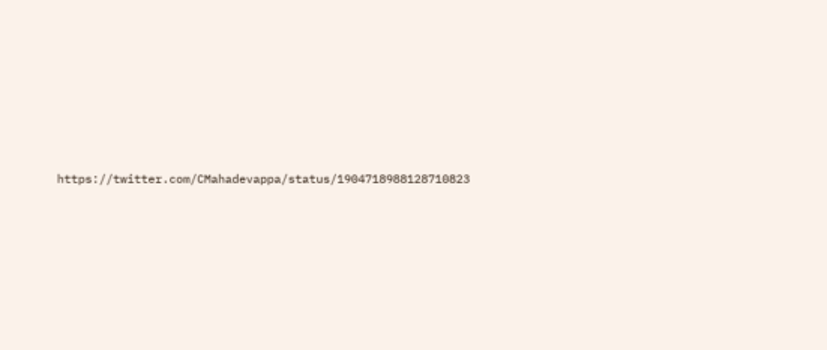https://twitter.com/CMahadevappa/status/1904718988128710823